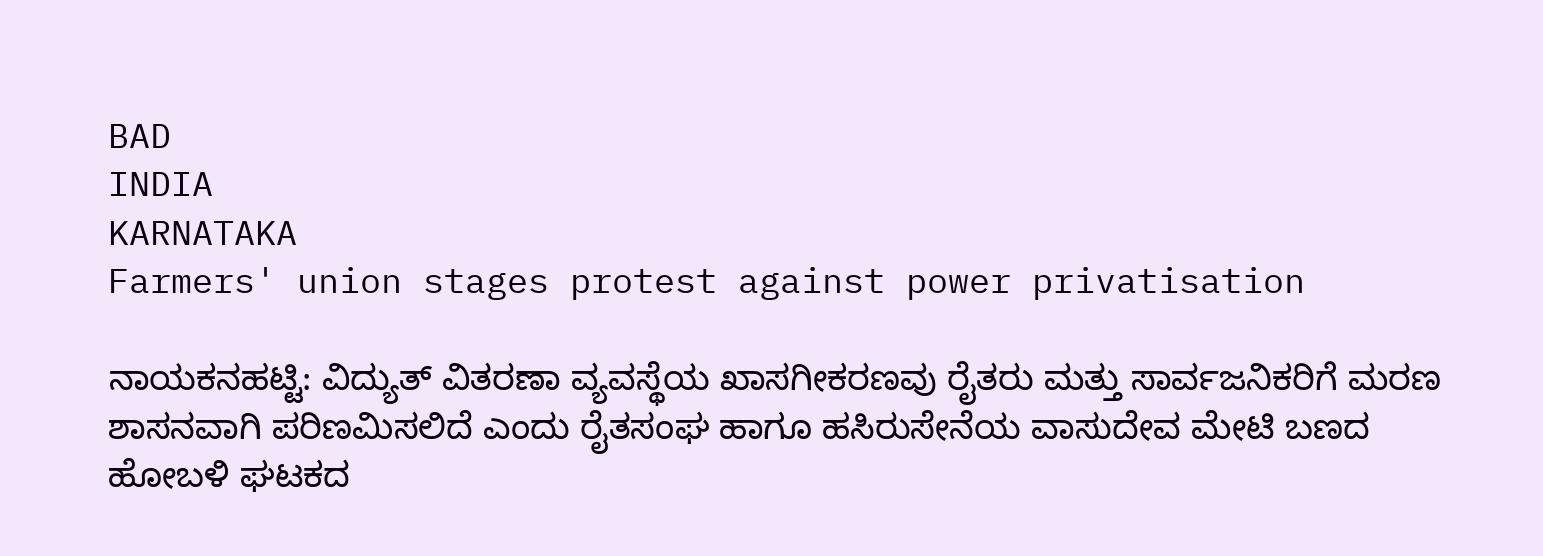BAD
INDIA
KARNATAKA
Farmers' union stages protest against power privatisation

ನಾಯಕನಹಟ್ಟಿ: ವಿದ್ಯುತ್ ವಿತರಣಾ ವ್ಯವಸ್ಥೆಯ ಖಾಸಗೀಕರಣವು ರೈತರು ಮತ್ತು ಸಾರ್ವಜನಿಕರಿಗೆ ಮರಣ ಶಾಸನವಾಗಿ ಪರಿಣಮಿಸಲಿದೆ ಎಂದು ರೈತಸಂಘ ಹಾಗೂ ಹಸಿರುಸೇನೆಯ ವಾಸುದೇವ ಮೇಟಿ ಬಣದ ಹೋಬಳಿ ಘಟಕದ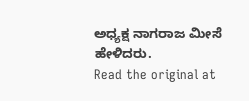ಅಧ್ಯಕ್ಷ ನಾಗರಾಜ ಮೀಸೆ ಹೇಳಿದರು.
Read the original at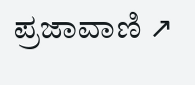ಪ್ರಜಾವಾಣಿ ↗